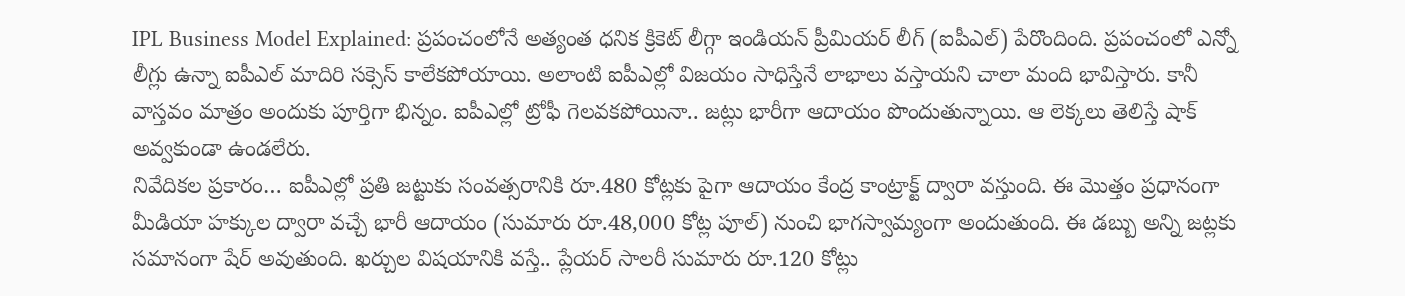IPL Business Model Explained: ప్రపంచంలోనే అత్యంత ధనిక క్రికెట్ లీగ్గా ఇండియన్ ప్రీమియర్ లీగ్ (ఐపీఎల్) పేరొందింది. ప్రపంచంలో ఎన్నో లీగ్లు ఉన్నా ఐపీఎల్ మాదిరి సక్సెస్ కాలేకపోయాయి. అలాంటి ఐపీఎల్లో విజయం సాధిస్తేనే లాభాలు వస్తాయని చాలా మంది భావిస్తారు. కానీ వాస్తవం మాత్రం అందుకు పూర్తిగా భిన్నం. ఐపీఎల్లో ట్రోఫీ గెలవకపోయినా.. జట్లు భారీగా ఆదాయం పొందుతున్నాయి. ఆ లెక్కలు తెలిస్తే షాక్ అవ్వకుండా ఉండలేరు.
నివేదికల ప్రకారం… ఐపీఎల్లో ప్రతి జట్టుకు సంవత్సరానికి రూ.480 కోట్లకు పైగా ఆదాయం కేంద్ర కాంట్రాక్ట్ ద్వారా వస్తుంది. ఈ మొత్తం ప్రధానంగా మీడియా హక్కుల ద్వారా వచ్చే భారీ ఆదాయం (సుమారు రూ.48,000 కోట్ల పూల్) నుంచి భాగస్వామ్యంగా అందుతుంది. ఈ డబ్బు అన్ని జట్లకు సమానంగా షేర్ అవుతుంది. ఖర్చుల విషయానికి వస్తే.. ప్లేయర్ సాలరీ సుమారు రూ.120 కోట్లు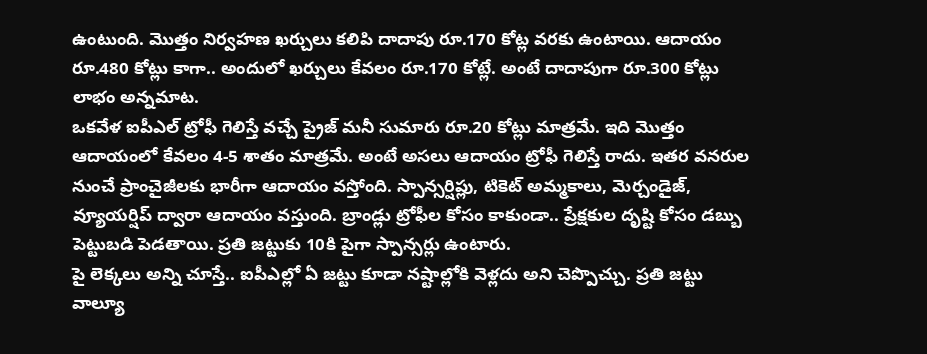ఉంటుంది. మొత్తం నిర్వహణ ఖర్చులు కలిపి దాదాపు రూ.170 కోట్ల వరకు ఉంటాయి. ఆదాయం రూ.480 కోట్లు కాగా.. అందులో ఖర్చులు కేవలం రూ.170 కోట్లే. అంటే దాదాపుగా రూ.300 కోట్లు లాభం అన్నమాట.
ఒకవేళ ఐపీఎల్ ట్రోఫీ గెలిస్తే వచ్చే ప్రైజ్ మనీ సుమారు రూ.20 కోట్లు మాత్రమే. ఇది మొత్తం ఆదాయంలో కేవలం 4-5 శాతం మాత్రమే. అంటే అసలు ఆదాయం ట్రోఫీ గెలిస్తే రాదు. ఇతర వనరుల నుంచే ప్రాంచైజీలకు భారీగా ఆదాయం వస్తోంది. స్పాన్సర్షిప్లు, టికెట్ అమ్మకాలు, మెర్చండైజ్, వ్యూయర్షిప్ ద్వారా ఆదాయం వస్తుంది. బ్రాండ్లు ట్రోఫీల కోసం కాకుండా.. ప్రేక్షకుల దృష్టి కోసం డబ్బు పెట్టుబడి పెడతాయి. ప్రతి జట్టుకు 10కి పైగా స్పాన్సర్లు ఉంటారు.
పై లెక్కలు అన్ని చూస్తే.. ఐపీఎల్లో ఏ జట్టు కూడా నష్టాల్లోకి వెళ్లదు అని చెప్పొచ్చు. ప్రతి జట్టు వాల్యూ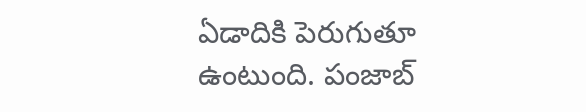ఏడాదికి పెరుగుతూ ఉంటుంది. పంజాబ్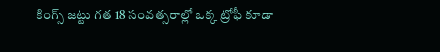కింగ్స్ జట్టు గత 18 సంవత్సరాల్లో ఒక్క ట్రోఫీ కూడా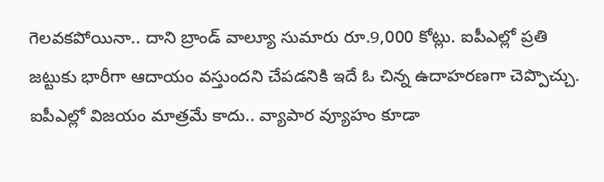గెలవకపోయినా.. దాని బ్రాండ్ వాల్యూ సుమారు రూ.9,000 కోట్లు. ఐపీఎల్లో ప్రతి జట్టుకు భారీగా ఆదాయం వస్తుందని చేపడనికి ఇదే ఓ చిన్న ఉదాహరణగా చెప్పొచ్చు. ఐపీఎల్లో విజయం మాత్రమే కాదు.. వ్యాపార వ్యూహం కూడా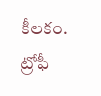కీలకం. ట్రోఫీ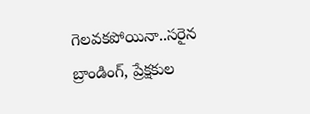గెలవకపోయినా..సరైన బ్రాండింగ్, ప్రేక్షకుల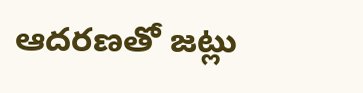ఆదరణతో జట్లు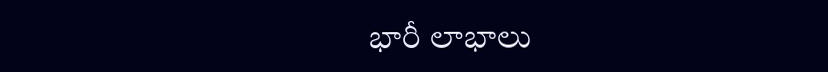భారీ లాభాలు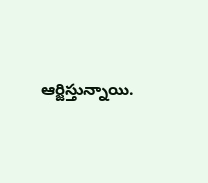ఆర్జిస్తున్నాయి.